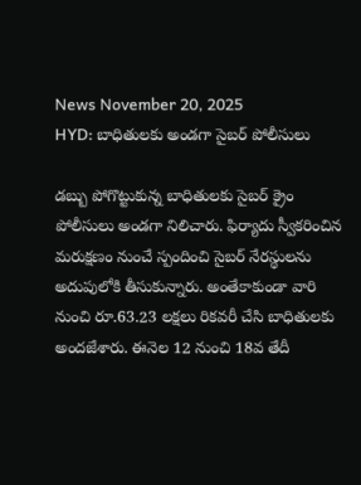News November 20, 2025
HYD: బాధితులకు అండగా సైబర్ పోలీసులు

డబ్బు పోగొట్టుకున్న బాధితులకు సైబర్ క్రైం పోలీసులు అండగా నిలిచారు. ఫిర్యాదు స్వీకరించిన మరుక్షణం నుంచే స్పందించి సైబర్ నేరస్థులను అదుపులోకి తీసుకున్నారు. అంతేకాకుండా వారి నుంచి రూ.63.23 లక్షలు రికవరీ చేసి బాధితులకు అందజేశారు. ఈనెల 12 నుంచి 18వ తేదీ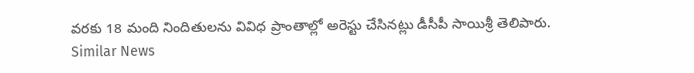వరకు 18 మంది నిందితులను వివిధ ప్రాంతాల్లో అరెస్టు చేసినట్లు డీసీపీ సాయిశ్రీ తెలిపారు.
Similar News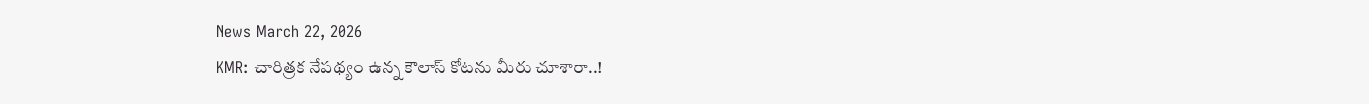News March 22, 2026
KMR: చారిత్రక నేపథ్యం ఉన్న కౌలాస్ కోటను మీరు చూశారా..!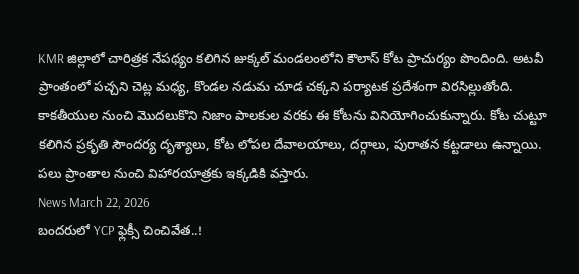KMR జిల్లాలో చారిత్రక నేపథ్యం కలిగిన జుక్కల్ మండలంలోని కౌలాస్ కోట ప్రాచుర్యం పొందింది. అటవీ ప్రాంతంలో పచ్చని చెట్ల మధ్య, కొండల నడుమ చూడ చక్కని పర్యాటక ప్రదేశంగా విరసిల్లుతోంది. కాకతీయుల నుంచి మొదలుకొని నిజాం పాలకుల వరకు ఈ కోటను వినియోగించుకున్నారు. కోట చుట్టూ కలిగిన ప్రకృతి సౌందర్య దృశ్యాలు, కోట లోపల దేవాలయాలు, దర్గాలు, పురాతన కట్టడాలు ఉన్నాయి. పలు ప్రాంతాల నుంచి విహారయాత్రకు ఇక్కడికి వస్తారు.
News March 22, 2026
బందరులో YCP ఫ్లెక్సీ చించివేత..!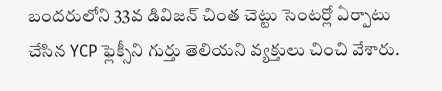బందరులోని 33వ డివిజన్ చింత చెట్టు సెంటర్లో ఏర్పాటు చేసిన YCP ఫ్లెక్సీని గుర్తు తెలియని వ్యక్తులు చించి వేశారు.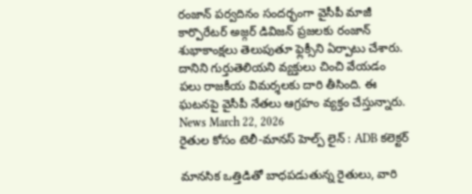రంజాన్ పర్వదినం సందర్భంగా వైసీపీ మాజీ కార్పొరేటర్ అజ్గర్ డివిజన్ ప్రజలకు రంజాన్ శుభాకాంక్షలు తెలుపుతూ ఫ్లెక్సీని ఏర్పాటు చేశారు. దానిని గుర్తుతెలియని వ్యక్తులు చించి వేయడం పలు రాజకీయ విమర్శలకు దారి తీసింది. ఈ ఘటనపై వైసీపీ నేతలు ఆగ్రహం వ్యక్తం చేస్తున్నారు.
News March 22, 2026
రైతుల కోసం టెలీ-మానస్ హెల్ప్ లైన్ : ADB కలెక్టర్

మానసిక ఒత్తిడితో బాధపడుతున్న రైతులు, వారి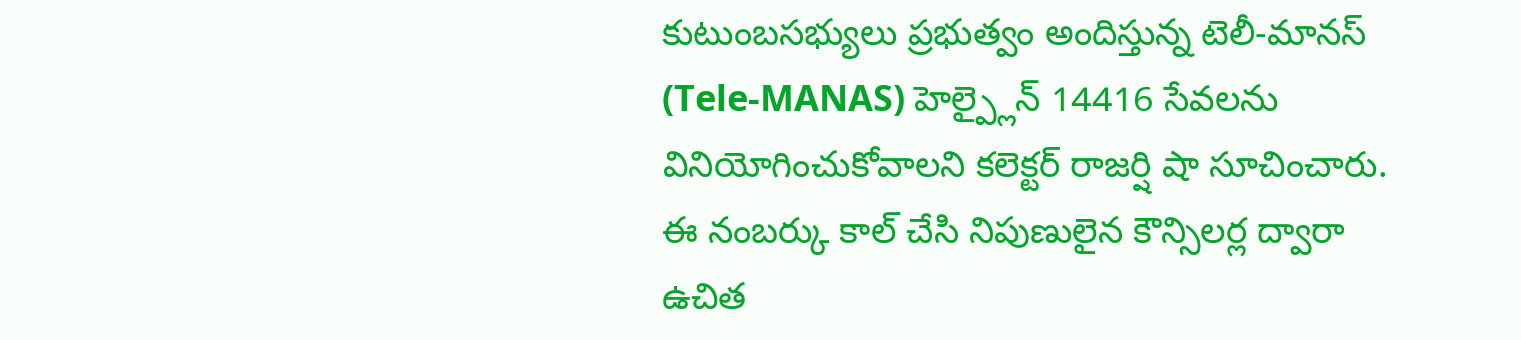కుటుంబసభ్యులు ప్రభుత్వం అందిస్తున్న టెలీ-మానస్ (Tele-MANAS) హెల్ప్లైన్ 14416 సేవలను వినియోగించుకోవాలని కలెక్టర్ రాజర్షి షా సూచించారు. ఈ నంబర్కు కాల్ చేసి నిపుణులైన కౌన్సిలర్ల ద్వారా ఉచిత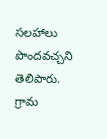సలహాలు పొందవచ్చని తెలిపారు. గ్రామ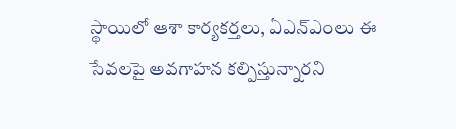స్థాయిలో ఆశా కార్యకర్తలు, ఏఎన్ఎంలు ఈ సేవలపై అవగాహన కల్పిస్తున్నారని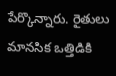పేర్కొన్నారు. రైతులు మానసిక ఒత్తిడికి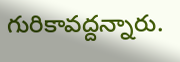గురికావద్దన్నారు.